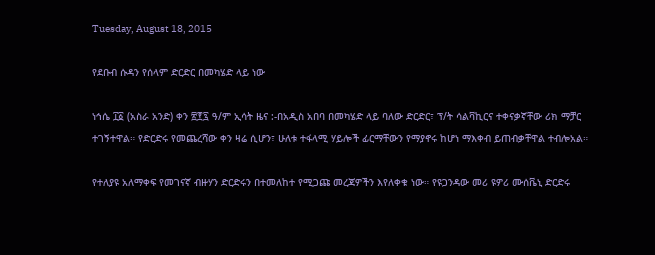Tuesday, August 18, 2015

የደቡብ ሱዳን የሰላም ድርድር በመካሄድ ላይ ነው

ነኅሴ ፲፩ (አስራ አንድ) ቀን ፳፻፯ ዓ/ም ኢሳት ዜና :-በአዲስ አበባ በመካሄድ ላይ ባለው ድርድር፣ ፕ/ት ሳልቫኪርና ተቀናቃኛቸው ሪክ ማቻር ተገኝተዋል። የድርድሩ የመጨረሻው ቀን ዛሬ ሲሆን፣ ሁለቱ ተፋላሚ ሃይሎች ፊርማቸውን የማያኖሩ ከሆነ ማእቀብ ይጠብቃቸዋል ተብሎአል።

የተለያዩ አለማቀፍ የመገናኛ ብዙሃን ድርድሩን በተመለከተ የሚጋጩ መረጃዎችን እየለቀቁ ነው። የዩጋንዳው መሪ ዩዎሪ ሙሰቬኒ ድርድሩ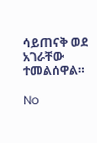ሳይጠናቅ ወደ አገራቸው ተመልሰዋል።

No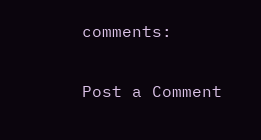comments:

Post a Comment